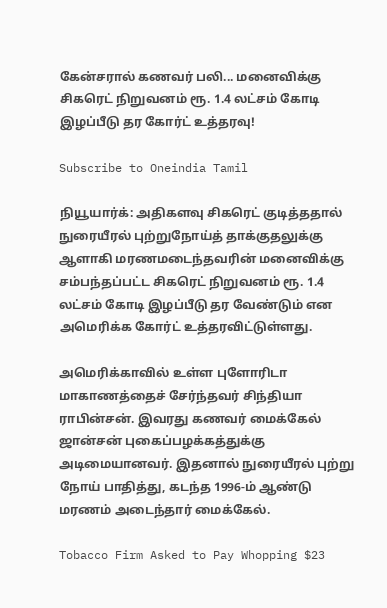கேன்சரால் கணவர் பலி... மனைவிக்கு சிகரெட் நிறுவனம் ரூ. 1.4 லட்சம் கோடி இழப்பீடு தர கோர்ட் உத்தரவு!

Subscribe to Oneindia Tamil

நியூயார்க்: அதிகளவு சிகரெட் குடித்ததால் நுரையீரல் புற்றுநோய்த் தாக்குதலுக்கு ஆளாகி மரணமடைந்தவரின் மனைவிக்கு சம்பந்தப்பட்ட சிகரெட் நிறுவனம் ரூ. 1.4 லட்சம் கோடி இழப்பீடு தர வேண்டும் என அமெரிக்க கோர்ட் உத்தரவிட்டுள்ளது.

அமெரிக்காவில் உள்ள புளோரிடா மாகாணத்தைச் சேர்ந்தவர் சிந்தியா ராபின்சன். இவரது கணவர் மைக்கேல் ஜான்சன் புகைப்பழக்கத்துக்கு அடிமையானவர். இதனால் நுரையீரல் புற்று நோய் பாதித்து, கடந்த 1996-ம் ஆண்டு மரணம் அடைந்தார் மைக்கேல்.

Tobacco Firm Asked to Pay Whopping $23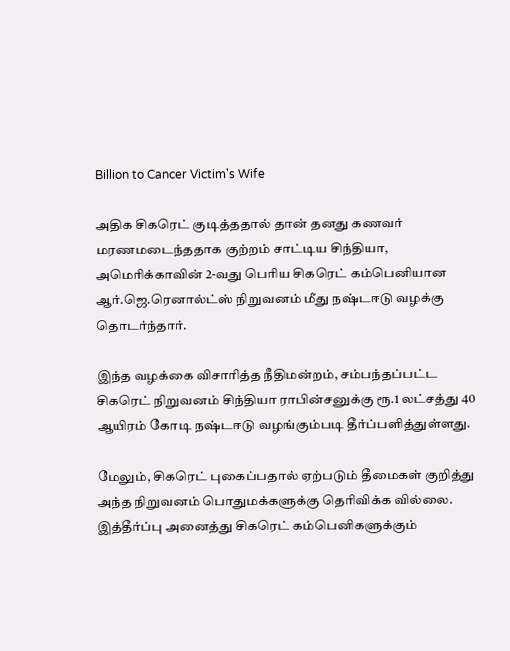Billion to Cancer Victim's Wife

அதிக சிகரெட் குடித்ததால் தான் தனது கணவர் மரணமடைந்ததாக குற்றம் சாட்டிய சிந்தியா, அமெரிக்காவின் 2-வது பெரிய சிகரெட் கம்பெனியான ஆர்.ஜெ.ரெனால்ட்ஸ் நிறுவனம் மீது நஷ்டஈடு வழக்கு தொடர்ந்தார்.

இந்த வழக்கை விசாரித்த நீதிமன்றம், சம்பந்தப்பட்ட சிகரெட் நிறுவனம் சிந்தியா ராபின்சனுக்கு ரூ.1 லட்சத்து 40 ஆயிரம் கோடி நஷ்டஈடு வழங்கும்படி தீர்ப்பளித்துள்ளது.

மேலும், சிகரெட் புகைப்பதால் ஏற்படும் தீமைகள் குறித்து அந்த நிறுவனம் பொதுமக்களுக்கு தெரிவிக்க வில்லை. இத்தீர்ப்பு அனைத்து சிகரெட் கம்பெனிகளுக்கும்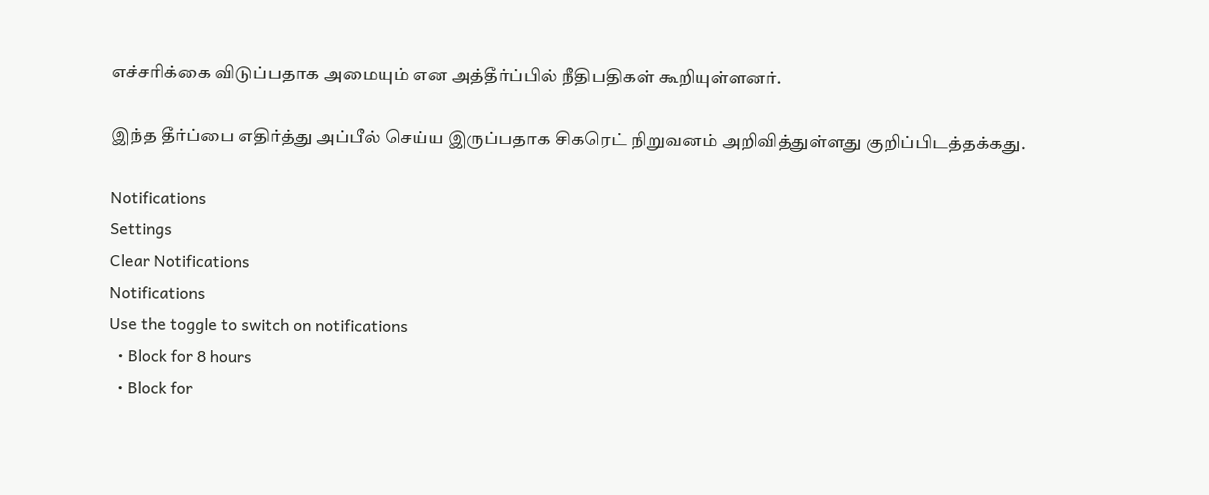எச்சரிக்கை விடுப்பதாக அமையும் என அத்தீர்ப்பில் நீதிபதிகள் கூறியுள்ளனர்.

இந்த தீர்ப்பை எதிர்த்து அப்பீல் செய்ய இருப்பதாக சிகரெட் நிறுவனம் அறிவித்துள்ளது குறிப்பிடத்தக்கது.

Notifications
Settings
Clear Notifications
Notifications
Use the toggle to switch on notifications
  • Block for 8 hours
  • Block for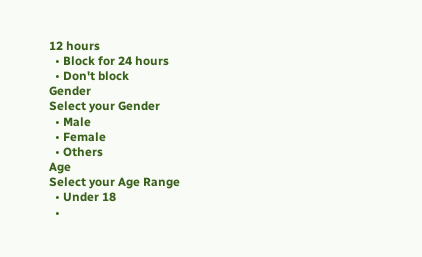12 hours
  • Block for 24 hours
  • Don't block
Gender
Select your Gender
  • Male
  • Female
  • Others
Age
Select your Age Range
  • Under 18
  •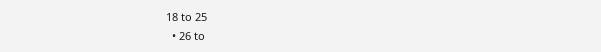18 to 25
  • 26 to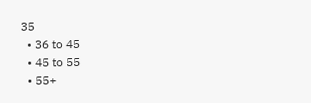35
  • 36 to 45
  • 45 to 55
  • 55+